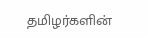தமிழர்களின்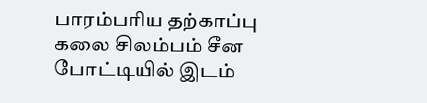பாரம்பரிய தற்காப்பு கலை சிலம்பம் சீன போட்டியில் இடம்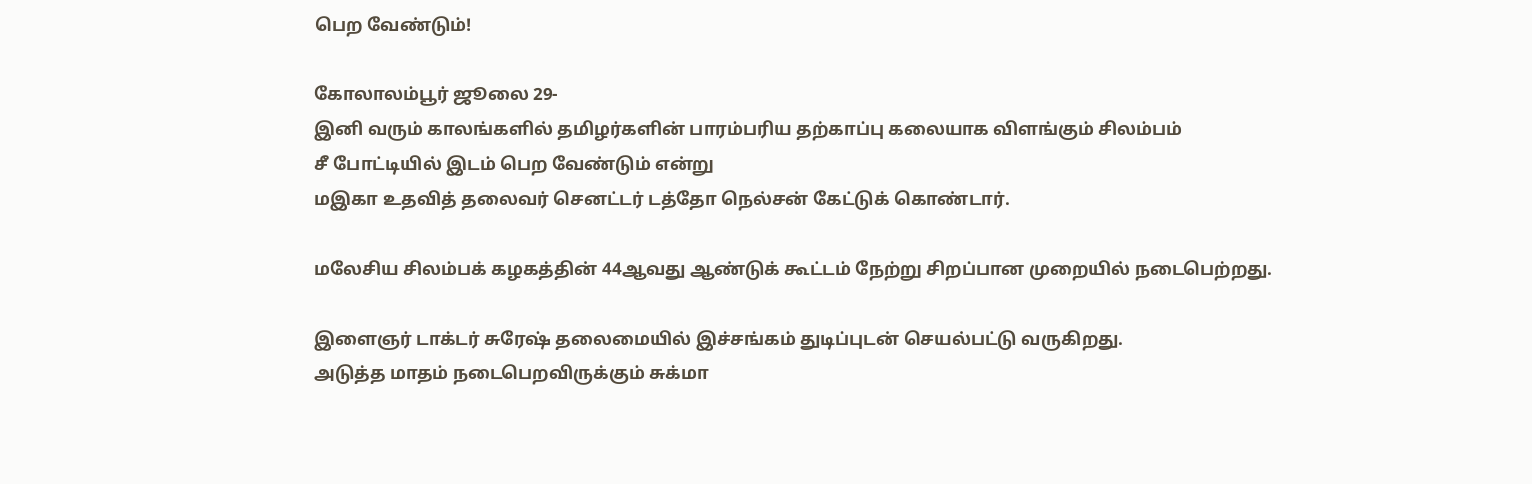பெற வேண்டும்!

கோலாலம்பூர் ஜூலை 29-
இனி வரும் காலங்களில் தமிழர்களின் பாரம்பரிய தற்காப்பு கலையாக விளங்கும் சிலம்பம்
சீ போட்டியில் இடம் பெற வேண்டும் என்று
மஇகா உதவித் தலைவர் செனட்டர் டத்தோ நெல்சன் கேட்டுக் கொண்டார்.

மலேசிய சிலம்பக் கழகத்தின் 44ஆவது ஆண்டுக் கூட்டம் நேற்று சிறப்பான முறையில் நடைபெற்றது.

இளைஞர் டாக்டர் சுரேஷ் தலைமையில் இச்சங்கம் துடிப்புடன் செயல்பட்டு வருகிறது.
அடுத்த மாதம் நடைபெறவிருக்கும் சுக்மா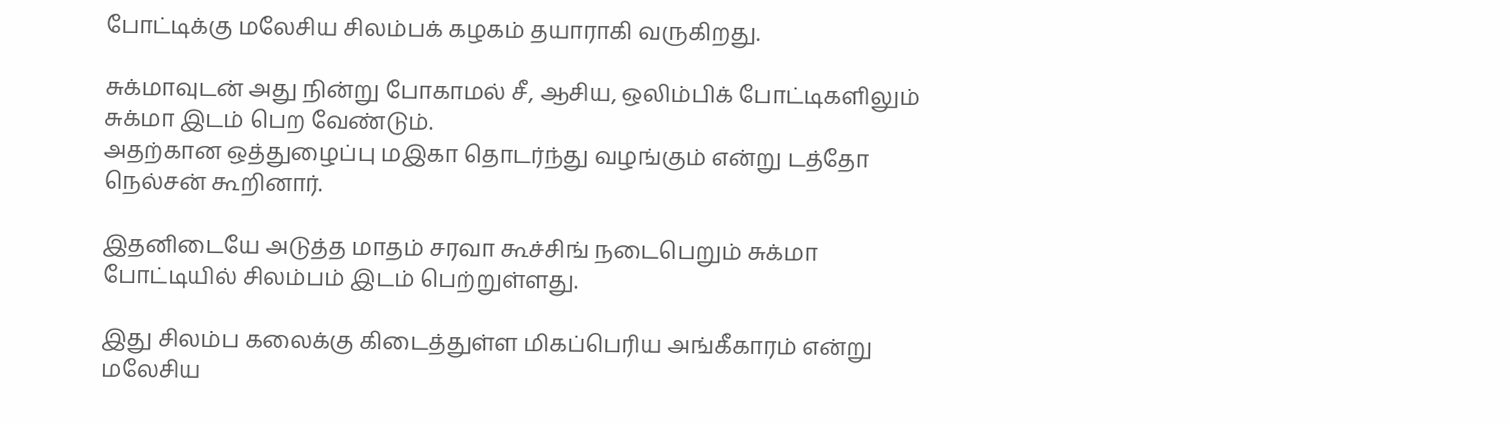போட்டிக்கு மலேசிய சிலம்பக் கழகம் தயாராகி வருகிறது.

சுக்மாவுடன் அது நின்று போகாமல் சீ, ஆசிய, ஒலிம்பிக் போட்டிகளிலும் சுக்மா இடம் பெற வேண்டும்.
அதற்கான ஒத்துழைப்பு மஇகா தொடர்ந்து வழங்கும் என்று டத்தோ நெல்சன் கூறினார்.

இதனிடையே அடுத்த மாதம் சரவா கூச்சிங் நடைபெறும் சுக்மா போட்டியில் சிலம்பம் இடம் பெற்றுள்ளது.

இது சிலம்ப கலைக்கு கிடைத்துள்ள மிகப்பெரிய அங்கீகாரம் என்று மலேசிய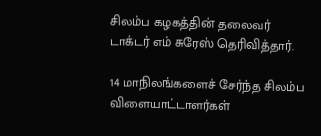சிலம்ப கழகத்தின் தலைவர் டாக்டர் எம் சுரேஸ் தெரிவித்தார்.

14 மாநிலங்களைச் சேர்ந்த சிலம்ப விளையாட்டாளர்கள்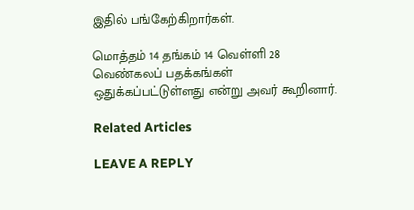இதில் பங்கேற்கிறார்கள்.

மொத்தம் 14 தங்கம் 14 வெள்ளி 28 வெண்கலப் பதக்கங்கள் ஒதுக்கப்பட்டுள்ளது என்று அவர் கூறினார்.

Related Articles

LEAVE A REPLY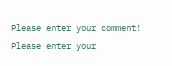Please enter your comment!
Please enter your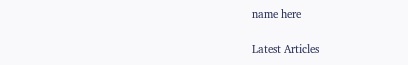name here

Latest Articles